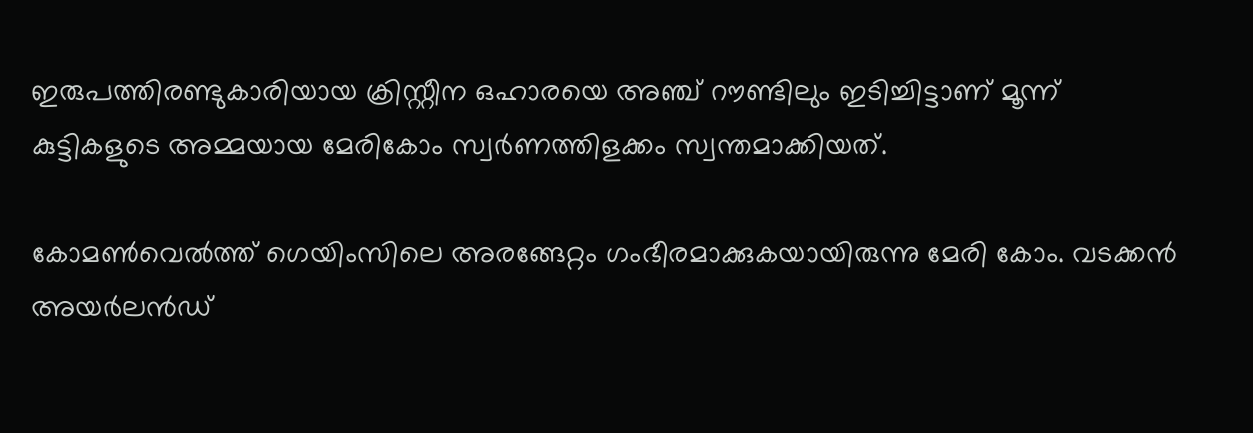ഇരുപത്തിരണ്ടുകാരിയായ ക്രിസ്റ്റീന ഒഹാരയെ അഞ്ച് റൗണ്ടിലും ഇടിച്ചിട്ടാണ് മൂന്ന് കുട്ടികളുടെ അമ്മയായ മേരികോം സ്വര്‍ണത്തിളക്കം സ്വന്തമാക്കിയത്.

കോമണ്‍വെല്‍ത്ത് ഗെയിംസിലെ അരങ്ങേറ്റം ഗംഭീരമാക്കുകയായിരുന്നു മേരി കോം. വടക്കന്‍ അയര്‍ലന്‍ഡ്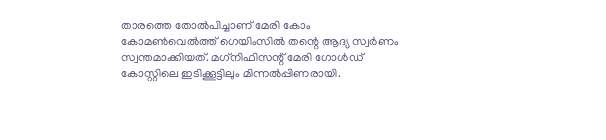താരത്തെ തോല്‍പിച്ചാണ് മേരി കോം കോമണ്‍വെല്‍ത്ത് ഗെയിംസില്‍ തന്റെ ആദ്യ സ്വര്‍ണം സ്വന്തമാക്കിയത്. മഗ്‌നിഫിസന്റ് മേരി ഗോള്‍ഡ് കോസ്റ്റിലെ ഇടിക്കൂട്ടിലും മിന്നല്‍പ്പിണരായി.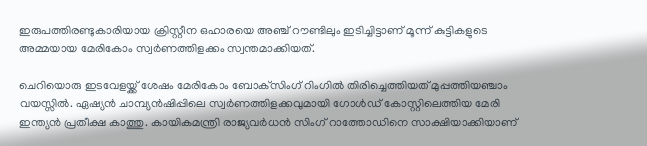ഇരുപത്തിരണ്ടുകാരിയായ ക്രിസ്റ്റീന ഒഹാരയെ അഞ്ച് റൗണ്ടിലും ഇടിച്ചിട്ടാണ് മൂന്ന് കുട്ടികളുടെ അമ്മയായ മേരികോം സ്വര്‍ണത്തിളക്കം സ്വന്തമാക്കിയത്.

ചെറിയൊരു ഇടവേളയ്ക്ക് ശേഷം മേരികോം ബോക്‌സിംഗ് റിംഗില്‍ തിരിച്ചെത്തിയത് മുപ്പത്തിയഞ്ചാം വയസ്സില്‍. ഏഷ്യന്‍ ചാമ്പ്യന്‍ഷിപ്പിലെ സ്വര്‍ണത്തിളക്കവുമായി ഗോള്‍ഡ് കോസ്റ്റിലെത്തിയ മേരി ഇന്ത്യന്‍ പ്രതീക്ഷ കാത്തു. കായികമന്ത്രി രാജ്യവര്‍ധന്‍ സിംഗ് റാത്തോഡിനെ സാക്ഷിയാക്കിയാണ്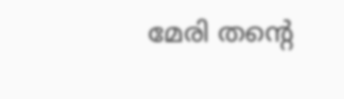മേരി തന്റെ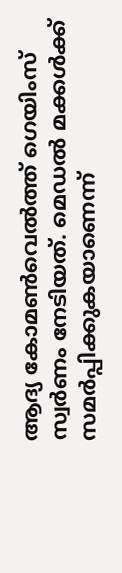ആദ്യ കോമണ്‍വെല്‍ത്ത് ഗെയിംസ് സ്വര്‍ണം നേടിയത്. മെഡല്‍ മക്കള്‍ക്ക് സമര്‍പ്പിക്കുകയാണെന്ന്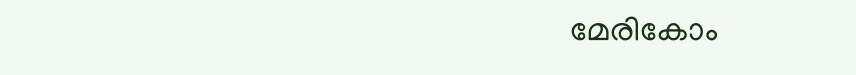മേരികോം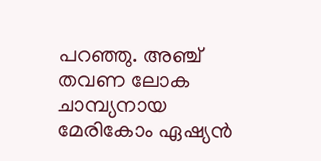പറഞ്ഞു. അഞ്ച് തവണ ലോക ചാമ്പ്യനായ മേരികോം ഏഷ്യന്‍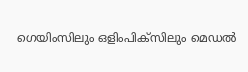ഗെയിംസിലും ഒളിംപിക്‌സിലും മെഡല്‍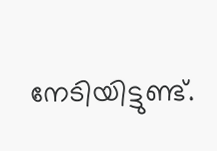നേടിയിട്ടുണ്ട്.